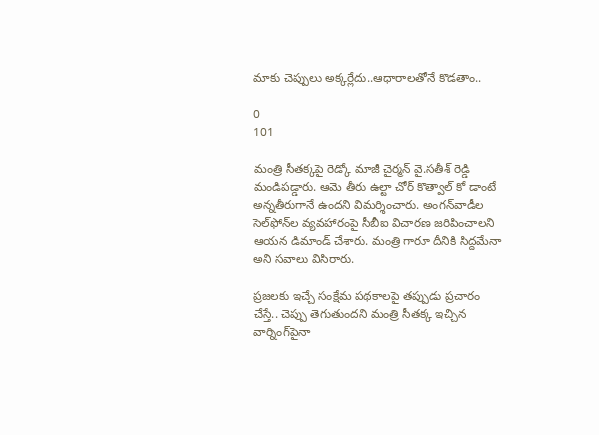మాకు చెప్పులు అక్కర్లేదు..ఆధారాలతోనే కొడతాం..

0
101

మంత్రి సీతక్కపై రెడ్కో మాజీ చైర్మన్‌ వై.సతీశ్‌ రెడ్డి మండిపడ్డారు. ఆమె తీరు ఉల్టా చోర్‌ కొత్వాల్‌ కో డాంటే అన్నతీరుగానే ఉందని విమర్శించారు. అంగన్‌వాడీల సెల్‌ఫోన్‌ల వ్యవహారంపై సీబీఐ విచారణ జరిపించాలని ఆయన డిమాండ్‌ చేశారు. మంత్రి గారూ దీనికి సిద్దమేనా అని సవాలు విసిరారు.

ప్రజలకు ఇచ్చే సంక్షేమ పథకాలపై తప్పుడు ప్రచారం చేస్తే.. చెప్పు తెగుతుందని మంత్రి సీతక్క ఇచ్చిన వార్నింగ్‌పైనా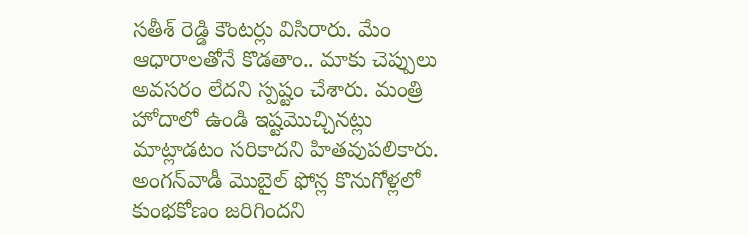సతీశ్‌ రెడ్డి కౌంటర్లు విసిరారు. మేం ఆధారాలతోనే కొడతాం.. మాకు చెప్పులు అవసరం లేదని స్పష్టం చేశారు. మంత్రి హోదాలో ఉండి ఇష్టమొచ్చినట్లు మాట్లాడటం సరికాదని హితవుపలికారు. అంగన్‌వాడీ మొబైల్‌ ఫోన్ల కొనుగోళ్లలో కుంభకోణం జరిగిందని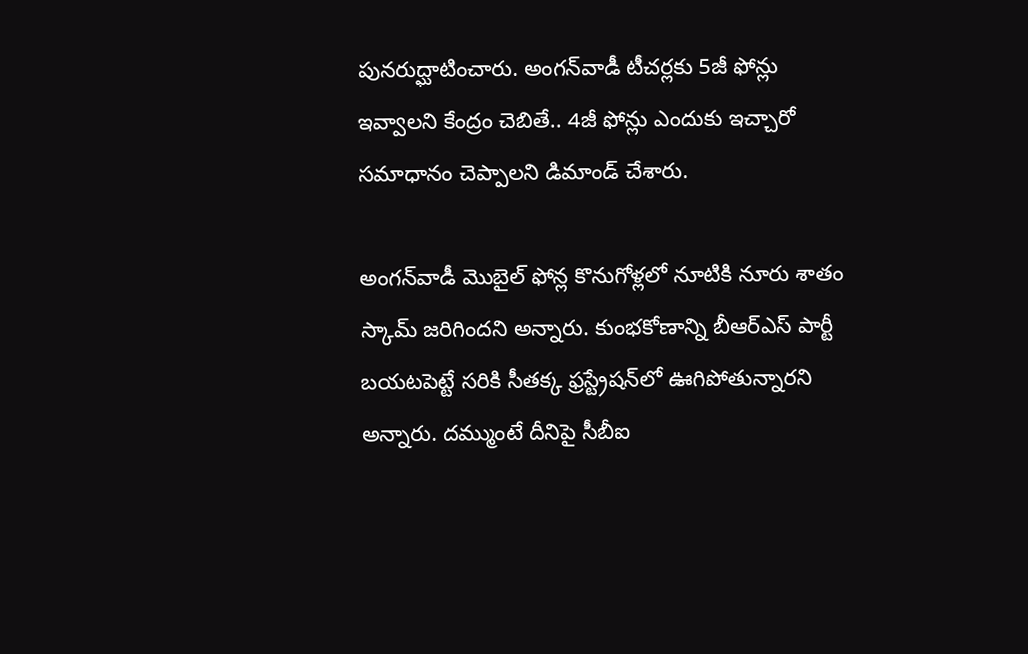పునరుద్ఘాటించారు. అంగన్‌వాడీ టీచర్లకు 5జీ ఫోన్లు ఇవ్వాలని కేంద్రం చెబితే.. 4జీ ఫోన్లు ఎందుకు ఇచ్చారో సమాధానం చెప్పాలని డిమాండ్ చేశారు.

అంగన్‌వాడీ మొబైల్‌ ఫోన్ల కొనుగోళ్లలో నూటికి నూరు శాతం స్కామ్‌ జరిగిందని అన్నారు. కుంభకోణాన్ని బీఆర్‌ఎస్‌ పార్టీ బయటపెట్టే సరికి సీతక్క ఫ్రస్ట్రేషన్‌లో ఊగిపోతున్నారని అన్నారు. దమ్ముంటే దీనిపై సీబీఐ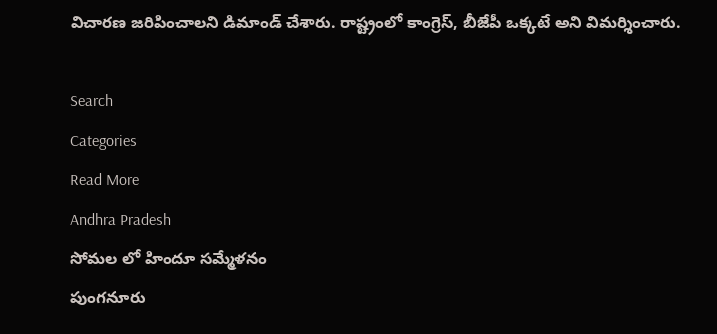విచారణ జరిపించాలని డిమాండ్‌ చేశారు. రాష్ట్రంలో కాంగ్రెస్‌, బీజేపీ ఒక్కటే అని విమర్శించారు.

Search
Categories
Read More
Andhra Pradesh
సోమల లో హిందూ సమ్మేళనం
పుంగనూరు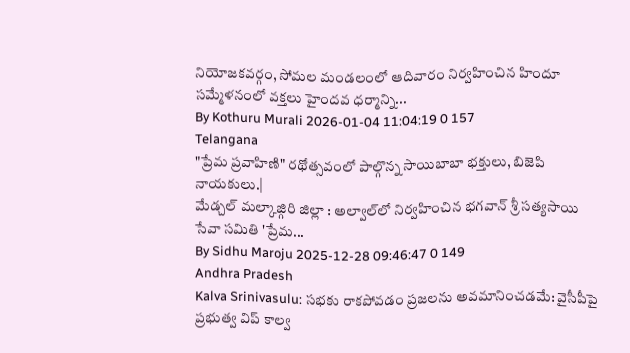నియోజకవర్గం, సోమల మండలంలో ఆదివారం నిర్వహించిన హిందూ సమ్మేళనంలో వక్తలు హైందవ ధర్మాన్ని...
By Kothuru Murali 2026-01-04 11:04:19 0 157
Telangana
"ప్రేమ ప్రవాహిణి" రథోత్సవంలో పాల్గొన్న సాయిబాబా భక్తులు, బిజెపి నాయకులు.|
మేడ్చల్ మల్కాజ్గిరి జిల్లా : అల్వాల్‌లో నిర్వహించిన భగవాన్ శ్రీ సత్యసాయి సేవా సమితి 'ప్రేమ...
By Sidhu Maroju 2025-12-28 09:46:47 0 149
Andhra Pradesh
Kalva Srinivasulu: సభకు రాకపోవడం ప్రజలను అవమానించడమే: వైసీపీపై ప్రభుత్వ విప్ కాల్వ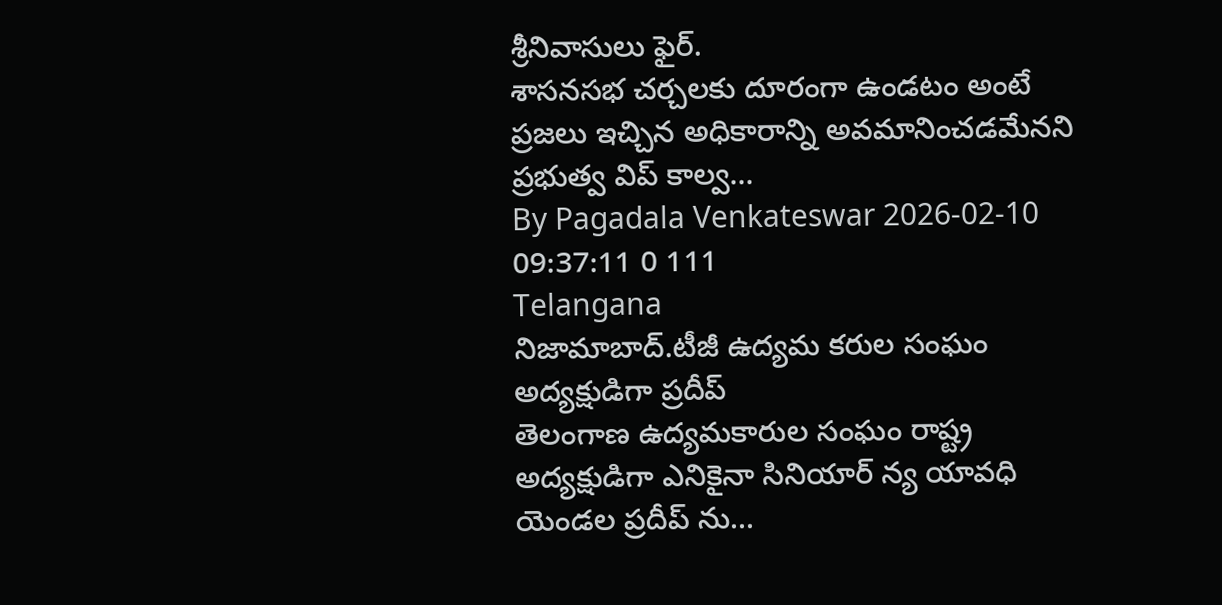శ్రీనివాసులు ఫైర్.
శాసనసభ చర్చలకు దూరంగా ఉండటం అంటే ప్రజలు ఇచ్చిన అధికారాన్ని అవమానించడమేనని ప్రభుత్వ విప్ కాల్వ...
By Pagadala Venkateswar 2026-02-10 09:37:11 0 111
Telangana
నిజామాబాద్.టీజీ ఉద్యమ కరుల సంఘం అద్యక్షుడిగా ప్రదీప్
తెలంగాణ ఉద్యమకారుల సంఘం రాష్ట్ర అద్యక్షుడిగా ఎనికైనా సినియార్ న్య యావధి యెండల ప్రదీప్ ను...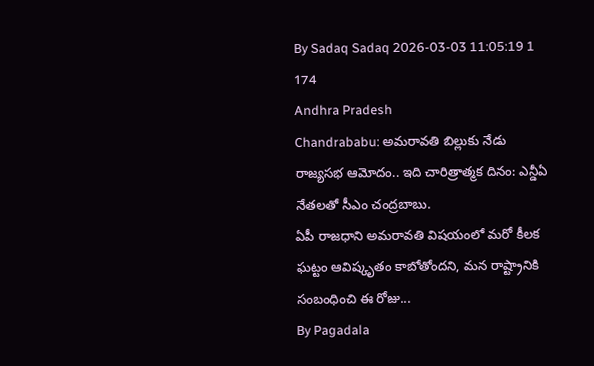By Sadaq Sadaq 2026-03-03 11:05:19 1 174
Andhra Pradesh
Chandrababu: అమరావతి బిల్లుకు నేడు రాజ్యసభ ఆమోదం.. ఇది చారిత్రాత్మక దినం: ఎన్డీఏ నేతలతో సీఎం చంద్రబాబు.
ఏపీ రాజధాని అమరావతి విషయంలో మరో కీలక ఘట్టం ఆవిష్కృతం కాబోతోందని, మన రాష్ట్రానికి సంబంధించి ఈ రోజు...
By Pagadala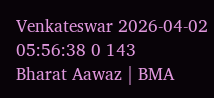Venkateswar 2026-04-02 05:56:38 0 143
Bharat Aawaz | BMA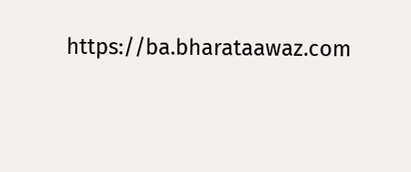https://ba.bharataawaz.com